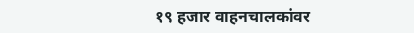१९ हजार वाहनचालकांवर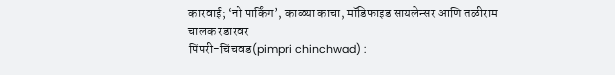कारवाई; ‘नो पार्किंग’, काळ्या काचा, मॉडिफाइड सायलेन्सर आणि तळीराम चालक रडारवर
पिंपरी-चिंचवड(pimpri chinchwad) :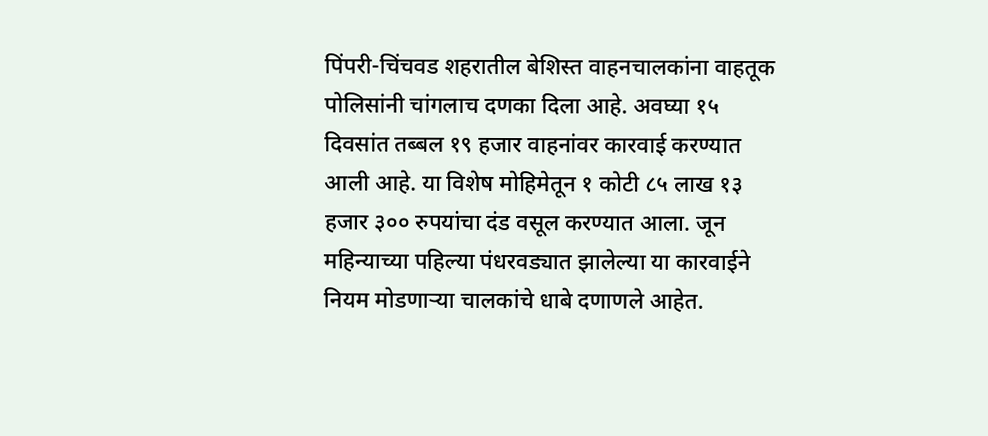पिंपरी-चिंचवड शहरातील बेशिस्त वाहनचालकांना वाहतूक पोलिसांनी चांगलाच दणका दिला आहे. अवघ्या १५ दिवसांत तब्बल १९ हजार वाहनांवर कारवाई करण्यात आली आहे. या विशेष मोहिमेतून १ कोटी ८५ लाख १३ हजार ३०० रुपयांचा दंड वसूल करण्यात आला. जून महिन्याच्या पहिल्या पंधरवड्यात झालेल्या या कारवाईने नियम मोडणाऱ्या चालकांचे धाबे दणाणले आहेत.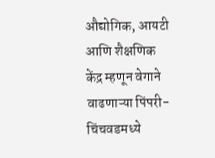औद्योगिक, आयटी आणि शैक्षणिक केंद्र म्हणून वेगाने वाढणाऱ्या पिंपरी-चिंचवडमध्ये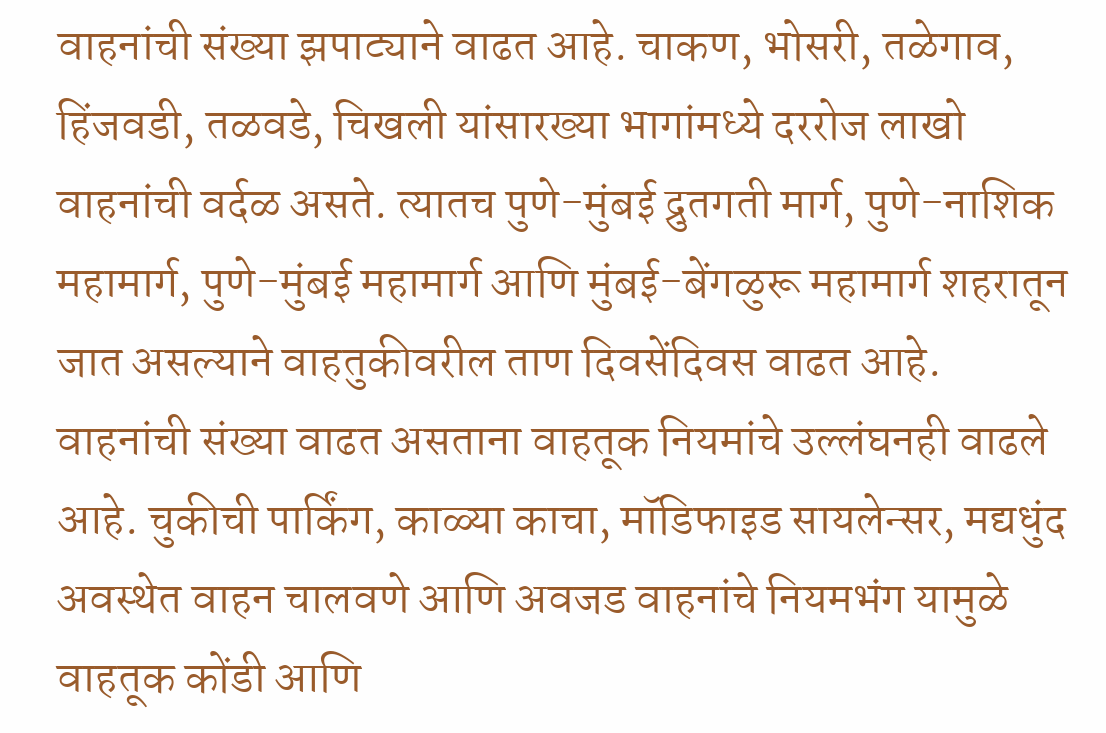वाहनांची संख्या झपाट्याने वाढत आहे. चाकण, भोसरी, तळेगाव, हिंजवडी, तळवडे, चिखली यांसारख्या भागांमध्ये दररोज लाखो वाहनांची वर्दळ असते. त्यातच पुणे-मुंबई द्रुतगती मार्ग, पुणे-नाशिक महामार्ग, पुणे-मुंबई महामार्ग आणि मुंबई-बेंगळुरू महामार्ग शहरातून जात असल्याने वाहतुकीवरील ताण दिवसेंदिवस वाढत आहे.
वाहनांची संख्या वाढत असताना वाहतूक नियमांचे उल्लंघनही वाढले आहे. चुकीची पार्किंग, काळ्या काचा, मॉडिफाइड सायलेन्सर, मद्यधुंद अवस्थेत वाहन चालवणे आणि अवजड वाहनांचे नियमभंग यामुळे वाहतूक कोंडी आणि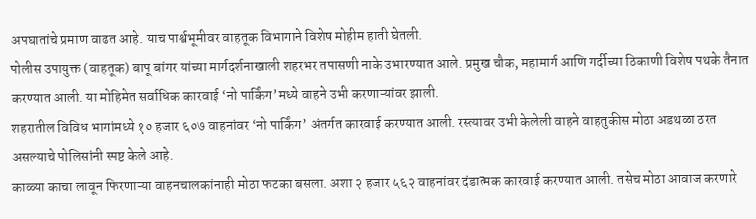अपघातांचे प्रमाण वाढत आहे. याच पार्श्वभूमीवर वाहतूक विभागाने विशेष मोहीम हाती घेतली.
पोलीस उपायुक्त (वाहतूक) बापू बांगर यांच्या मार्गदर्शनाखाली शहरभर तपासणी नाके उभारण्यात आले. प्रमुख चौक, महामार्ग आणि गर्दीच्या ठिकाणी विशेष पथके तैनात करण्यात आली. या मोहिमेत सर्वाधिक कारवाई ‘नो पार्किंग’मध्ये वाहने उभी करणाऱ्यांवर झाली.
शहरातील विविध भागांमध्ये १० हजार ६०७ वाहनांवर ‘नो पार्किंग’ अंतर्गत कारवाई करण्यात आली. रस्त्यावर उभी केलेली वाहने वाहतुकीस मोठा अडथळा ठरत असल्याचे पोलिसांनी स्पष्ट केले आहे.
काळ्या काचा लावून फिरणाऱ्या वाहनचालकांनाही मोठा फटका बसला. अशा २ हजार ५६२ वाहनांवर दंडात्मक कारवाई करण्यात आली. तसेच मोठा आवाज करणारे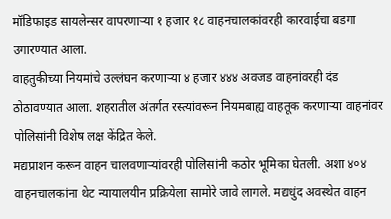मॉडिफाइड सायलेन्सर वापरणाऱ्या १ हजार १८ वाहनचालकांवरही कारवाईचा बडगा उगारण्यात आला.
वाहतुकीच्या नियमांचे उल्लंघन करणाऱ्या ४ हजार ४४४ अवजड वाहनांवरही दंड ठोठावण्यात आला. शहरातील अंतर्गत रस्त्यांवरून नियमबाह्य वाहतूक करणाऱ्या वाहनांवर पोलिसांनी विशेष लक्ष केंद्रित केले.
मद्यप्राशन करून वाहन चालवणाऱ्यांवरही पोलिसांनी कठोर भूमिका घेतली. अशा ४०४ वाहनचालकांना थेट न्यायालयीन प्रक्रियेला सामोरे जावे लागले. मद्यधुंद अवस्थेत वाहन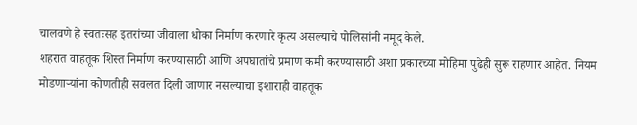चालवणे हे स्वतःसह इतरांच्या जीवाला धोका निर्माण करणारे कृत्य असल्याचे पोलिसांनी नमूद केले.
शहरात वाहतूक शिस्त निर्माण करण्यासाठी आणि अपघातांचे प्रमाण कमी करण्यासाठी अशा प्रकारच्या मोहिमा पुढेही सुरू राहणार आहेत. नियम मोडणाऱ्यांना कोणतीही सवलत दिली जाणार नसल्याचा इशाराही वाहतूक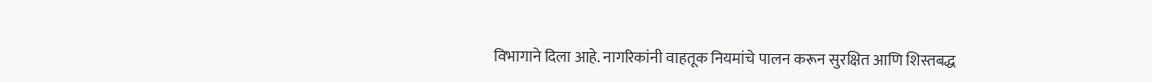विभागाने दिला आहे. नागरिकांनी वाहतूक नियमांचे पालन करून सुरक्षित आणि शिस्तबद्ध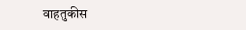वाहतुकीस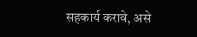सहकार्य करावे, असे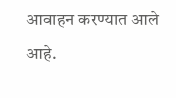आवाहन करण्यात आले आहे.